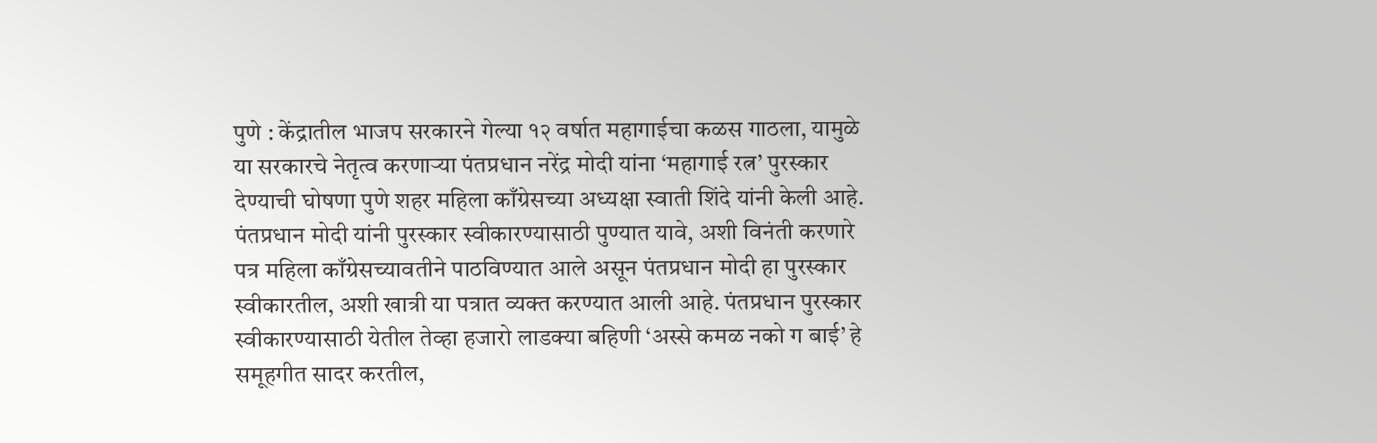पुणे : केंद्रातील भाजप सरकारने गेल्या १२ वर्षात महागाईचा कळस गाठला, यामुळे या सरकारचे नेतृत्व करणाऱ्या पंतप्रधान नरेंद्र मोदी यांना ‘महागाई रत्न’ पुरस्कार देण्याची घोषणा पुणे शहर महिला काँग्रेसच्या अध्यक्षा स्वाती शिंदे यांनी केली आहे.
पंतप्रधान मोदी यांनी पुरस्कार स्वीकारण्यासाठी पुण्यात यावे, अशी विनंती करणारे पत्र महिला काँग्रेसच्यावतीने पाठविण्यात आले असून पंतप्रधान मोदी हा पुरस्कार स्वीकारतील, अशी खात्री या पत्रात व्यक्त करण्यात आली आहे. पंतप्रधान पुरस्कार स्वीकारण्यासाठी येतील तेव्हा हजारो लाडक्या बहिणी ‘अस्से कमळ नको ग बाई’ हे समूहगीत सादर करतील,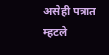असेही पत्रात म्हटले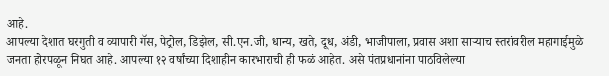आहे.
आपल्या देशात घरगुती व व्यापारी गॅस, पेट्रोल, डिझेल, सी.एन.जी, धान्य, खते, दूध, अंडी, भाजीपाला, प्रवास अशा साऱ्याच स्तरांवरील महागाईमुळे जनता होरपळून निघत आहे. आपल्या १२ वर्षांच्या दिशाहीन कारभाराची ही फळं आहेत. असे पंतप्रधानांना पाठविलेल्या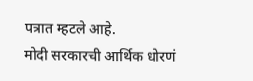पत्रात म्हटले आहे.
मोदी सरकारची आर्थिक धोरणं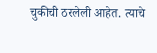चुकीची ठरलेली आहेत. त्याचे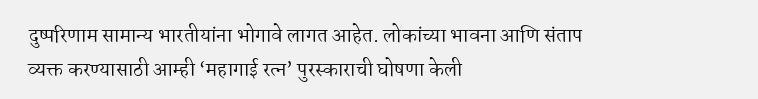दुष्परिणाम सामान्य भारतीयांना भोगावे लागत आहेत. लोकांच्या भावना आणि संताप व्यक्त करण्यासाठी आम्ही ‘महागाई रत्न’ पुरस्काराची घोषणा केली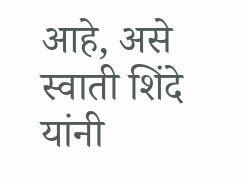आहे, असे स्वाती शिंदे यांनी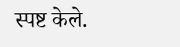स्पष्ट केले.